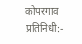कोपरगाव प्रतिनिधी:-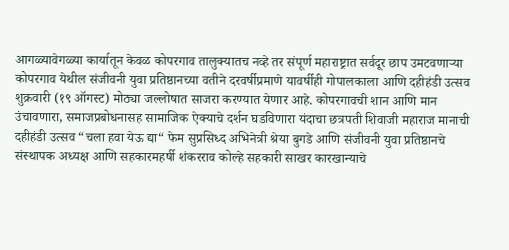आगळ्यावेगळ्या कार्यातून केवळ कोपरगाव तालुक्यातच नव्हे तर संपूर्ण महाराष्ट्रात सर्वदूर छाप उमटवणाऱ्या कोपरगाव येथील संजीवनी युवा प्रतिष्ठानच्या वतीने दरवर्षीप्रमाणे यावर्षीही गोपालकाला आणि दहीहंडी उत्सव शुक्रवारी (१९ ऑगस्ट) मोठ्या जल्लोषात साजरा करण्यात येणार आहे. कोपरगावची शान आणि मान उंचावणारा, समाजप्रबोधनासह सामाजिक ऐक्याचे दर्शन घडविणारा यंदाचा छत्रपती शिवाजी महाराज मानाची दहीहंडी उत्सव “चला हवा येऊ द्या“ फेम सुप्रसिध्द अभिनेत्री श्रेया बुगडे आणि संजीवनी युवा प्रतिष्ठानचे संस्थापक अध्यक्ष आणि सहकारमहर्षी शंकरराव कोल्हे सहकारी साखर कारखान्याचे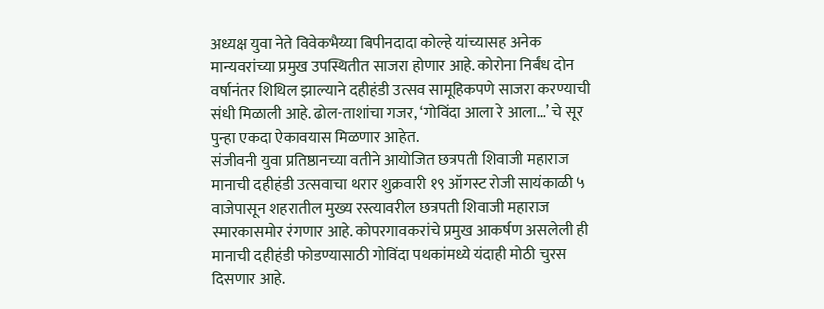अध्यक्ष युवा नेते विवेकभैय्या बिपीनदादा कोल्हे यांच्यासह अनेक मान्यवरांच्या प्रमुख उपस्थितीत साजरा होणार आहे. कोरोना निर्बंध दोन वर्षानंतर शिथिल झाल्याने दहीहंडी उत्सव सामूहिकपणे साजरा करण्याची संधी मिळाली आहे. ढोल-ताशांचा गजर, ‘गोविंदा आला रे आला…’ चे सूर पुन्हा एकदा ऐकावयास मिळणार आहेत.
संजीवनी युवा प्रतिष्ठानच्या वतीने आयोजित छत्रपती शिवाजी महाराज मानाची दहीहंडी उत्सवाचा थरार शुक्रवारी १९ ऑगस्ट रोजी सायंकाळी ५ वाजेपासून शहरातील मुख्य रस्त्यावरील छत्रपती शिवाजी महाराज स्मारकासमोर रंगणार आहे. कोपरगावकरांचे प्रमुख आकर्षण असलेली ही मानाची दहीहंडी फोडण्यासाठी गोविंदा पथकांमध्ये यंदाही मोठी चुरस दिसणार आहे.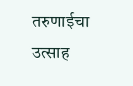तरुणाईचा उत्साह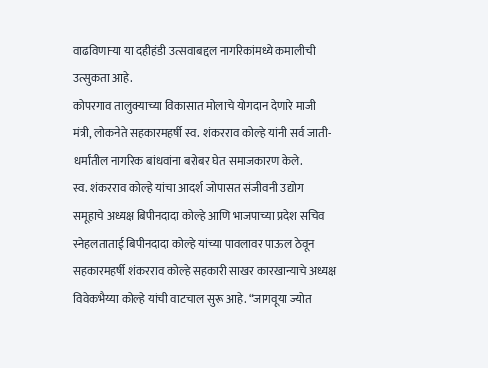वाढविणाऱ्या या दहीहंडी उत्सवाबद्दल नागरिकांमध्ये कमालीची उत्सुकता आहे.
कोपरगाव तालुक्याच्या विकासात मोलाचे योगदान देणारे माजी मंत्री, लोकनेते सहकारमहर्षी स्व. शंकरराव कोल्हे यांनी सर्व जाती-धर्मांतील नागरिक बांधवांना बरोबर घेत समाजकारण केले.
स्व. शंकरराव कोल्हे यांचा आदर्श जोपासत संजीवनी उद्योग समूहाचे अध्यक्ष बिपीनदादा कोल्हे आणि भाजपाच्या प्रदेश सचिव स्नेहलताताई बिपीनदादा कोल्हे यांच्या पावलावर पाऊल ठेवून सहकारमहर्षी शंकरराव कोल्हे सहकारी साखर कारखान्याचे अध्यक्ष विवेकभैय्या कोल्हे यांची वाटचाल सुरू आहे. “जागवूया ज्योत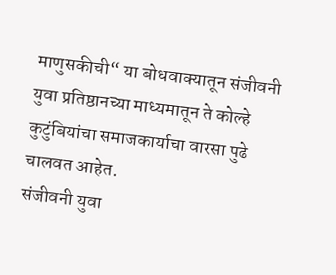माणुसकीची“ या बोधवाक्यातून संजीवनी युवा प्रतिष्ठानच्या माध्यमातून ते कोल्हे कुटुंबियांचा समाजकार्याचा वारसा पुढे चालवत आहेत.
संजीवनी युवा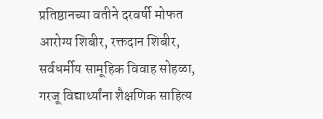प्रतिष्ठानच्या वतीने दरवर्षी मोफत आरोग्य शिबीर, रक्तदान शिबीर, सर्वधर्मीय सामूहिक विवाह सोहळा, गरजू विद्यार्थ्यांना शैक्षणिक साहित्य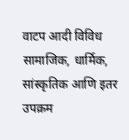वाटप आदी विविध सामाजिक, धार्मिक, सांस्कृतिक आणि इतर उपक्रम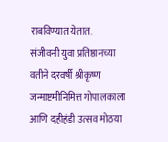राबविण्यात येतात.
संजीवनी युवा प्रतिष्ठानच्या वतीने दरवर्षी श्रीकृष्ण जन्माष्टमीनिमित्त गोपालकाला आणि दहीहंडी उत्सव मोठया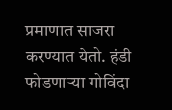प्रमाणात साजरा करण्यात येतो. हंडी फोडणाऱ्या गोविंदा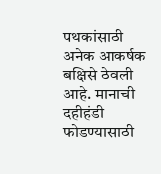पथकांसाठी अनेक आकर्षक बक्षिसे ठेवली आहे. मानाची दहीहंडी फोडण्यासाठी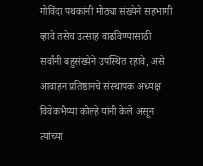गोविंदा पथकांनी मोठ्या संख्येने सहभागी व्हावे तसेच उत्साह वाढविण्यासाठी सर्वांनी बहुसंख्येने उपस्थित रहावे, असे आवाहन प्रतिष्ठानचे संस्थापक अध्यक्ष विवेकभैय्या कोल्हे यांनी केले असून त्यांच्या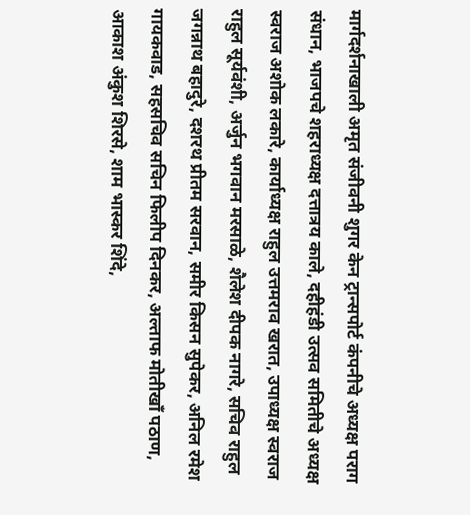मार्गदर्शनाखाली अमृत संजीवनी शुगर केन ट्रान्सपोर्ट कंपनीचे अध्यक्ष पराग संधान, भाजपचे शहराध्यक्ष दत्तात्रय काले, दहीहंडी उत्सव समितीचे अध्यक्ष स्वराज अशोक लकारे, कार्याध्यक्ष राहुल उत्तमराव खरात, उपाध्यक्ष स्वराज राहुल सूर्यवंशी, अर्जुन भगवान मरसाळे, शैलेश दीपक नागरे, सचिव राहुल जगन्नाथ बहादुरे, दशरथ प्रीतम सरवान, समीर किसन सुपेकर, अनिल रमेश गायकवाड, सहसचिव सचिन फिलीप दिनकर, अल्ताफ मोतीखाँ पठाण, आकाश अंकुश शिरसे, शाम भास्कर शिंदे,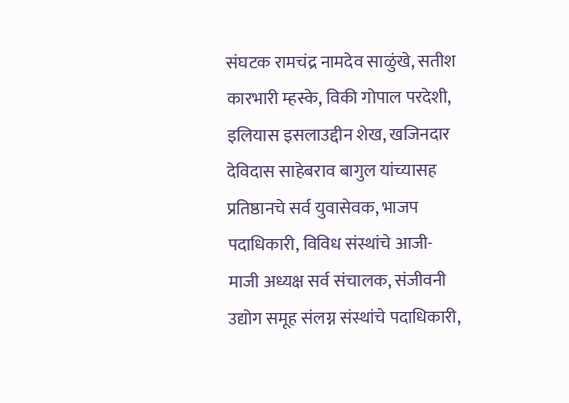संघटक रामचंद्र नामदेव साळुंखे, सतीश कारभारी म्हस्के, विकी गोपाल परदेशी, इलियास इसलाउद्दीन शेख, खजिनदार देविदास साहेबराव बागुल यांच्यासह प्रतिष्ठानचे सर्व युवासेवक, भाजप पदाधिकारी, विविध संस्थांचे आजी-माजी अध्यक्ष सर्व संचालक, संजीवनी उद्योग समूह संलग्न संस्थांचे पदाधिकारी,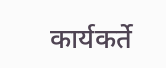कार्यकर्ते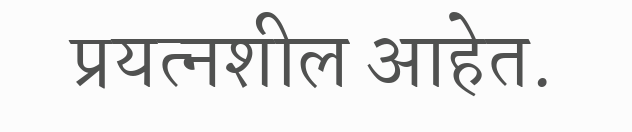प्रयत्नशील आहेत.